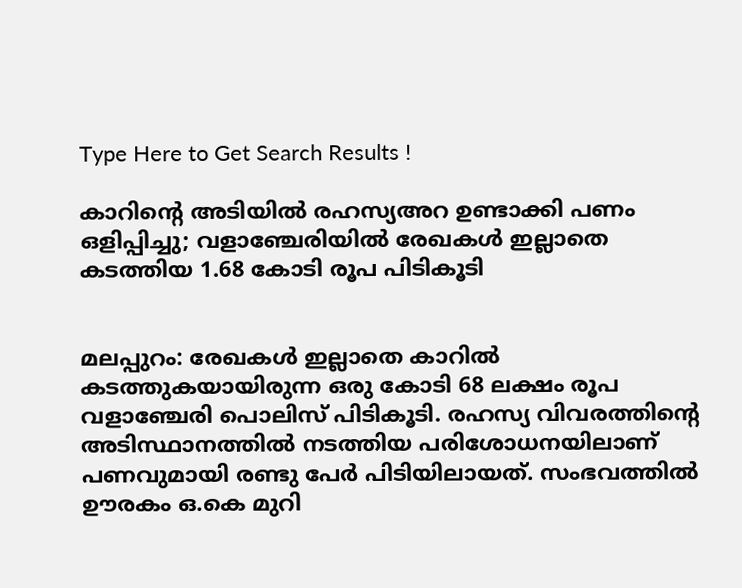Type Here to Get Search Results !

കാറിന്റെ അടിയില്‍ രഹസ്യഅറ ഉണ്ടാക്കി പണം ഒളിപ്പിച്ചു; വളാഞ്ചേരിയില്‍ രേഖകള്‍ ഇല്ലാതെ കടത്തിയ 1.68 കോടി രൂപ പിടികൂടി


മലപ്പുറം: രേഖകള്‍ ഇല്ലാതെ കാറില്‍ കടത്തുകയായിരുന്ന ഒരു കോടി 68 ലക്ഷം രൂപ വളാഞ്ചേരി പൊലിസ് പിടികൂടി. രഹസ്യ വിവരത്തിന്റെ അടിസ്ഥാനത്തില്‍ നടത്തിയ പരിശോധനയിലാണ് പണവുമായി രണ്ടു പേര്‍ പിടിയിലായത്. സംഭവത്തില്‍ ഊരകം ഒ.കെ മുറി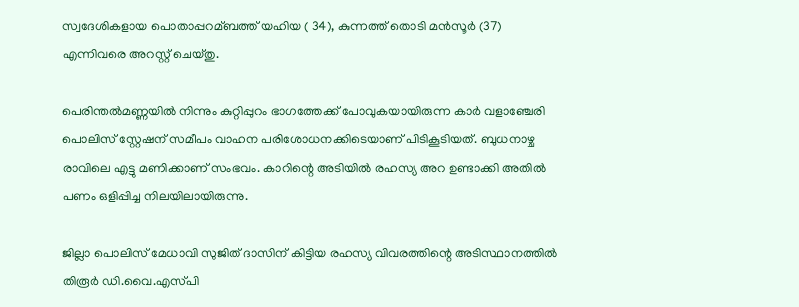സ്വദേശികളായ പൊതാപ്പറമ്ബത്ത് യഹിയ ( 34), കുന്നത്ത് തൊടി മന്‍സൂര്‍ (37) എന്നിവരെ അറസ്റ്റ് ചെയ്തു.

പെരിന്തല്‍മണ്ണയില്‍ നിന്നും കുറ്റിപ്പുറം ഭാഗത്തേക്ക് പോവുകയായിരുന്ന കാര്‍ വളാഞ്ചേരി പൊലിസ് സ്റ്റേഷന് സമീപം വാഹന പരിശോധനക്കിടെയാണ് പിടികൂടിയത്. ബുധനാഴ്ച രാവിലെ എട്ടു മണിക്കാണ് സംഭവം. കാറിന്റെ അടിയില്‍ രഹസ്യ അറ ഉണ്ടാക്കി അതില്‍ പണം ഒളിപ്പിച്ച നിലയിലായിരുന്നു.

ജില്ലാ പൊലിസ് മേധാവി സുജിത് ദാസിന് കിട്ടിയ രഹസ്യ വിവരത്തിന്റെ അടിസ്ഥാനത്തില്‍ തിരൂര്‍ ഡി.വൈ.എസ്‌പി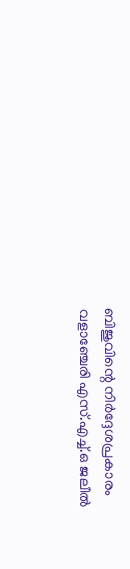ബിജുവിന്റെ നിര്‍ദ്ദേശപ്രകാരം വളാഞ്ചേരി എസ്.എച്ച്‌.ഒ ജലീല്‍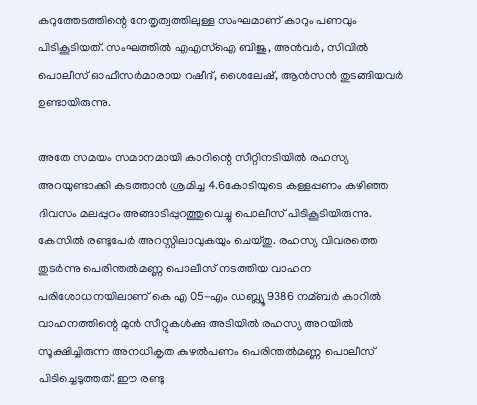കറുത്തേടത്തിന്റെ നേതൃത്വത്തിലുള്ള സംഘമാണ് കാറും പണവും പിടികൂടിയത്. സംഘത്തില്‍ എഎസ്‌ഐ ബിജു, അന്‍വര്‍, സിവില്‍ പൊലീസ് ഓഫീസര്‍മാരായ റഷീദ്, ശൈലേഷ്, ആന്‍സന്‍ തുടങ്ങിയവര്‍ ഉണ്ടായിരുന്നു.

അതേ സമയം സമാനമായി കാറിന്റെ സീറ്റിനടിയില്‍ രഹസ്യ അറയുണ്ടാക്കി കടത്താന്‍ ശ്രമിച്ച 4.6കോടിയുടെ കള്ളപ്പണം കഴിഞ്ഞ ദിവസം മലപ്പുറം അങ്ങാടിപ്പുറത്തുവെച്ചു പൊലീസ് പിടികൂടിയിരുന്നു. കേസില്‍ രണ്ടുപേര്‍ അറസ്റ്റിലാവുകയും ചെയ്തു. രഹസ്യ വിവരത്തെ തുടര്‍ന്നു പെരിന്തല്‍മണ്ണ പൊലീസ് നടത്തിയ വാഹന പരിശോധനയിലാണ് കെ എ 05-എം ഡബ്ല്യൂ 9386 നമ്ബര്‍ കാറില്‍ വാഹനത്തിന്റെ മുന്‍ സീറ്റുകള്‍ക്കു അടിയില്‍ രഹസ്യ അറയില്‍ സൂക്ഷിച്ചിരുന്ന അനധികൃത കുഴല്‍പണം പെരിന്തല്‍മണ്ണ പൊലീസ് പിടിച്ചെടുത്തത്. ഈ രണ്ടു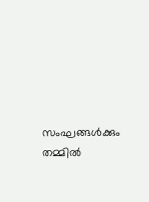സംഘങ്ങള്‍ക്കും തമ്മില്‍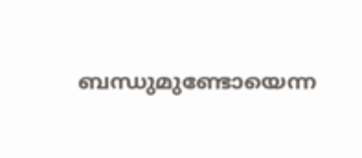ബന്ധുമുണ്ടോയെന്ന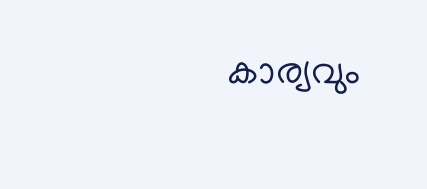കാര്യവും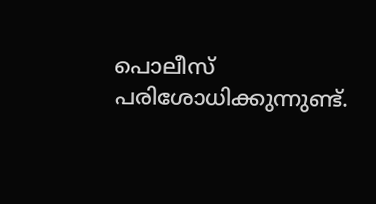പൊലീസ് പരിശോധിക്കുന്നുണ്ട്.